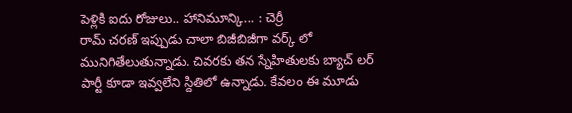పెళ్లికి ఐదు రోజులు.. హానిమూన్కి... : చెర్రీ
రామ్ చరణ్ ఇప్పుడు చాలా బిజీబిజీగా వర్క్ లో మునిగితేలుతున్నాడు. చివరకు తన స్నేహితులకు బ్యాచ్ లర్ పార్టీ కూడా ఇవ్వలేని స్దితిలో ఉన్నాడు. కేవలం ఈ మూడు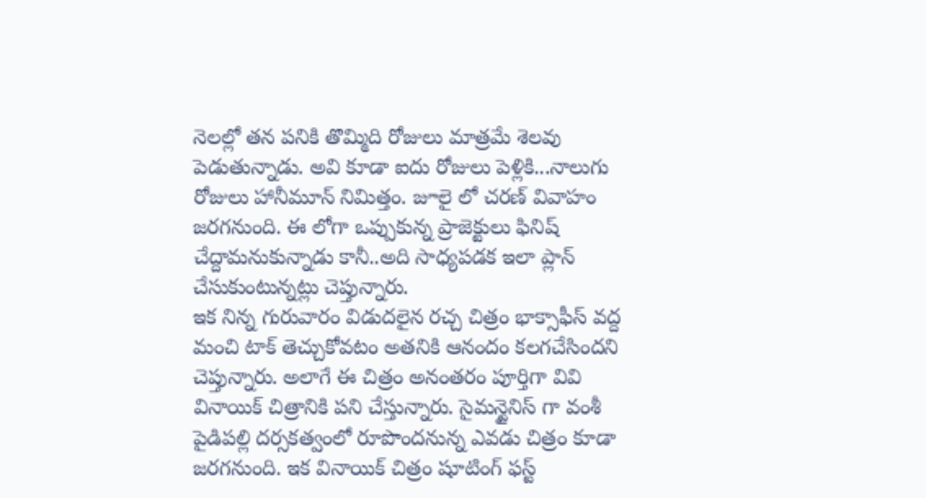నెలల్లో తన పనికి తొమ్మిది రోజులు మాత్రమే శెలవు పెడుతున్నాడు. అవి కూడా ఐదు రోజులు పెళ్లికి...నాలుగు రోజులు హానీమూన్ నిమిత్తం. జూలై లో చరణ్ వివాహం జరగనుంది. ఈ లోగా ఒప్పుకున్న ప్రాజెక్టులు ఫినిష్ చేద్దామనుకున్నాడు కానీ..అది సాధ్యపడక ఇలా ప్లాన్ చేసుకుంటున్నట్లు చెప్తున్నారు.
ఇక నిన్న గురువారం విడుదలైన రచ్చ చిత్రం భాక్సాఫీస్ వద్ద మంచి టాక్ తెచ్చుకోవటం అతనికి ఆనందం కలగచేసిందని చెప్తున్నారు. అలాగే ఈ చిత్రం అనంతరం పూర్తిగా వివి వినాయిక్ చిత్రానికి పని చేస్తున్నారు. సైమన్టైనిస్ గా వంశీ పైడిపల్లి దర్సకత్వంలో రూపొందనున్న ఎవడు చిత్రం కూడా జరగనుంది. ఇక వినాయిక్ చిత్రం షూటింగ్ ఫస్ట్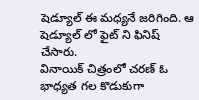షెడ్యూల్ ఈ మధ్యనే జరిగింది. ఆ షెడ్యూల్ లో ఫైట్ ని ఫినిష్ చేసారు.
వినాయిక్ చిత్రంలో చరణ్ ఓ భాధ్యత గల కొడుకుగా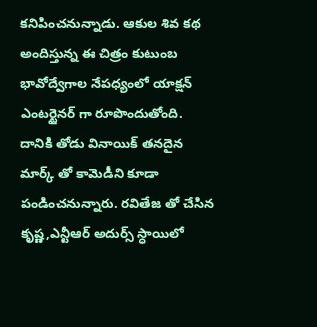కనిపించనున్నాడు. ఆకుల శివ కథ అందిస్తున్న ఈ చిత్రం కుటుంబ భావోద్వేగాల నేపధ్యంలో యాక్షన్ ఎంటర్టైనర్ గా రూపొందుతోంది. దానికి తోడు వినాయిక్ తనదైన మార్క్ తో కామెడీని కూడా పండించనున్నారు. రవితేజ తో చేసిన కృష్ణ,ఎన్టీఆర్ అదుర్స్ స్ధాయిలో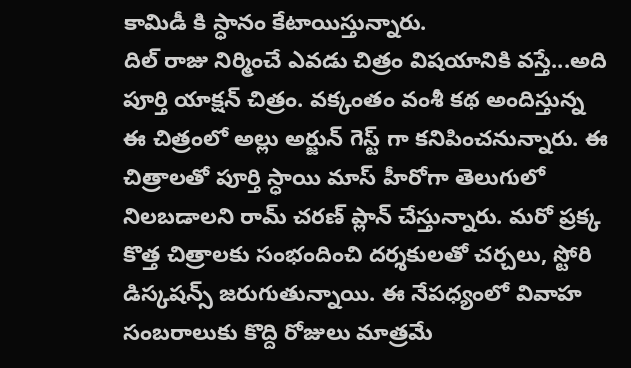కామిడీ కి స్ధానం కేటాయిస్తున్నారు.
దిల్ రాజు నిర్మించే ఎవడు చిత్రం విషయానికి వస్తే...అది పూర్తి యాక్షన్ చిత్రం. వక్కంతం వంశీ కథ అందిస్తున్న ఈ చిత్రంలో అల్లు అర్జున్ గెస్ట్ గా కనిపించనున్నారు. ఈ చిత్రాలతో పూర్తి స్ధాయి మాస్ హీరోగా తెలుగులో నిలబడాలని రామ్ చరణ్ ప్లాన్ చేస్తున్నారు. మరో ప్రక్క కొత్త చిత్రాలకు సంభందించి దర్శకులతో చర్చలు, స్టోరి డిస్కషన్స్ జరుగుతున్నాయి. ఈ నేపధ్యంలో వివాహ సంబరాలుకు కొద్ది రోజులు మాత్రమే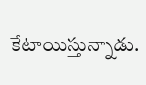కేటాయిస్తున్నాడు.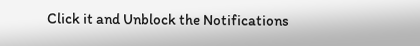Click it and Unblock the Notifications